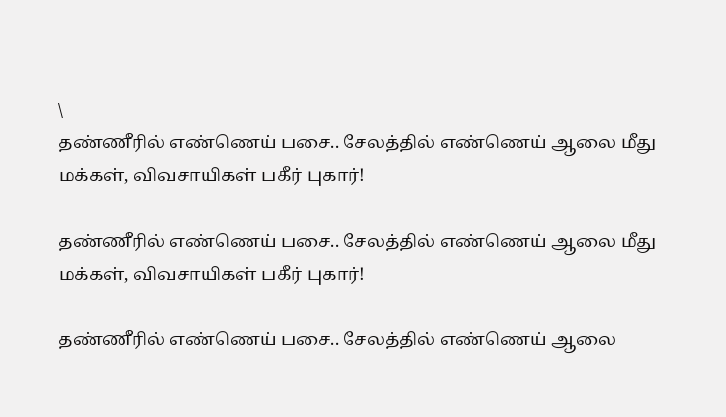\
தண்ணீரில் எண்ணெய் பசை.. சேலத்தில் எண்ணெய் ஆலை மீது மக்கள், விவசாயிகள் பகீர் புகார்!

தண்ணீரில் எண்ணெய் பசை.. சேலத்தில் எண்ணெய் ஆலை மீது மக்கள், விவசாயிகள் பகீர் புகார்!

தண்ணீரில் எண்ணெய் பசை.. சேலத்தில் எண்ணெய் ஆலை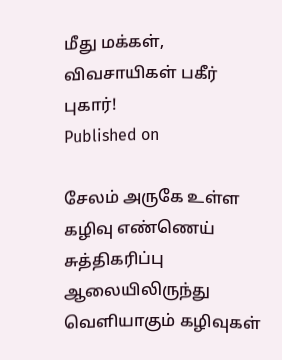மீது மக்கள், விவசாயிகள் பகீர் புகார்!
Published on

சேலம் அருகே உள்ள கழிவு எண்ணெய் சுத்திகரிப்பு ஆலையிலிருந்து வெளியாகும் கழிவுகள்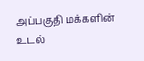அப்பகுதி மக்களின் உடல்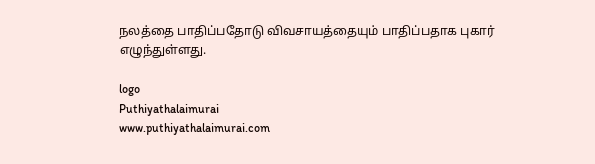நலத்தை பாதிப்பதோடு விவசாயத்தையும் பாதிப்பதாக புகார் எழுந்துள்ளது.

logo
Puthiyathalaimurai
www.puthiyathalaimurai.com